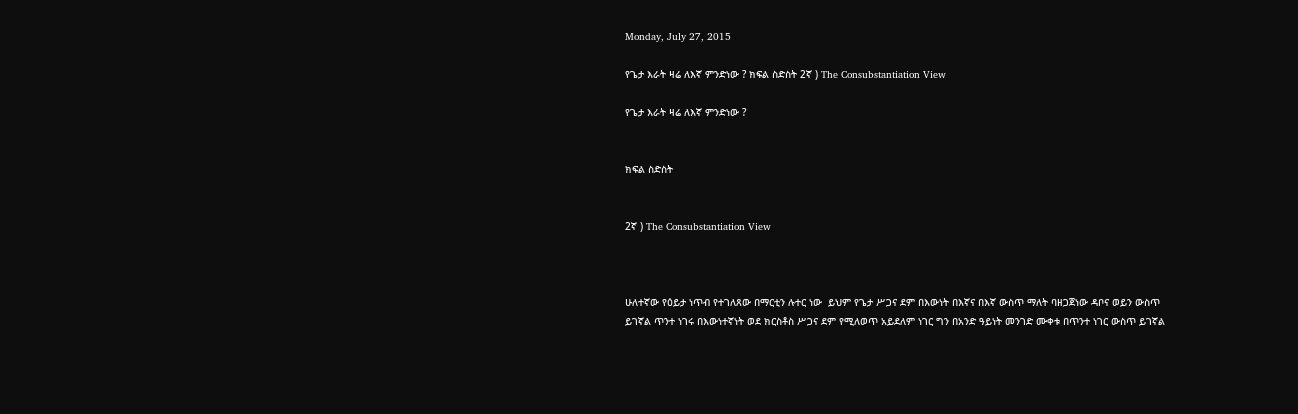Monday, July 27, 2015

የጌታ እራት ዛሬ ለእኛ ምንድነው ? ክፍል ስድስት 2ኛ ) The Consubstantiation View

የጌታ እራት ዛሬ ለእኛ ምንድነው ?


ክፍል ስድስት


2ኛ ) The Consubstantiation View



ሁለተኛው የዕይታ ነጥብ የተገለጸው በማርቲን ሉተር ነው  ይህም የጌታ ሥጋና ደም በእውነት በእኛና በእኛ ውስጥ ማለት ባዘጋጀነው ዳቦና ወይን ውስጥ ይገኛል ጥንተ ነገሩ በእውነተኛነት ወደ ክርስቶስ ሥጋና ደም የሚለወጥ አይደለም ነገር ግን በአንድ ዓይነት መንገድ ሙቀቱ በጥንተ ነገር ውስጥ ይገኛል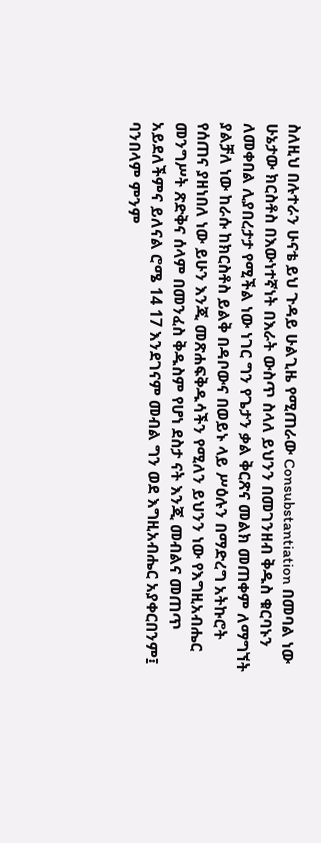ስለዚህ በሉተራን ሁናቴ ይህ ጉዳይ ሁልጊዜ የሚጠራው Consubstantiation በመባል ነው ሁኔታው ክርስቶስ በእውነተኛነት በእራት ውስጥ ስላለ ይህንን በመገንዘብ ቅዱስ ቁርባኑን ለመቀበል ሊያበረታታ የሚችል ነው ነገር ግን የጌታን ቃል ቅርጽና መልክ መጠቀም ለማግኘት ያልቻለ ነው ከራሱ ከክርስቶስ ይልቅ በዳቦውና በወይኑ ላይ ሥዕሉን በማድረግ አትኩሮት የሰጠና ያዘነበለ ነው ይሁን እንጂ መጽሐፍቅዱሳችን የሚለን ይህንን ነው የእግዚአብሔር መንግሥት ጽድቅና ሰላም በመንፈስ ቅዱስም የሆነ ደስታ ናት እንጂ መብልና መጠጥ አይደለችምና ይለናል ሮሜ 14 17 እንደገናም መብል ግን ወደ እግዚአብሔር አያቀርበንም፤ ባንበላም ምንም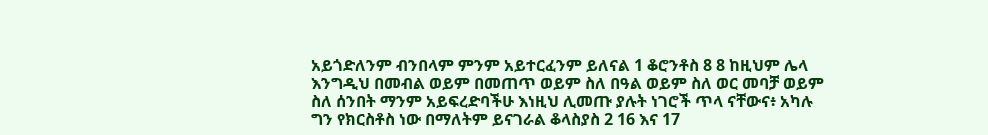አይጎድለንም ብንበላም ምንም አይተርፈንም ይለናል 1 ቆሮንቶስ 8 8 ከዚህም ሌላ እንግዲህ በመብል ወይም በመጠጥ ወይም ስለ በዓል ወይም ስለ ወር መባቻ ወይም ስለ ሰንበት ማንም አይፍረድባችሁ እነዚህ ሊመጡ ያሉት ነገሮች ጥላ ናቸውና፥ አካሉ ግን የክርስቶስ ነው በማለትም ይናገራል ቆላስያስ 2 16 እና 17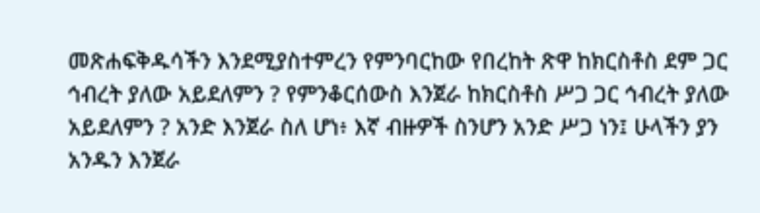መጽሐፍቅዱሳችን እንደሚያስተምረን የምንባርከው የበረከት ጽዋ ከክርስቶስ ደም ጋር ኅብረት ያለው አይደለምን ? የምንቆርሰውስ እንጀራ ከክርስቶስ ሥጋ ጋር ኅብረት ያለው አይደለምን ? አንድ እንጀራ ስለ ሆነ፥ እኛ ብዙዎች ስንሆን አንድ ሥጋ ነን፤ ሁላችን ያን አንዱን እንጀራ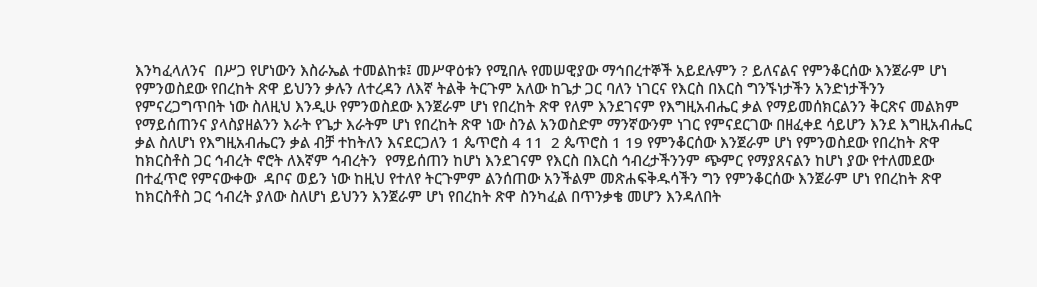እንካፈላለንና  በሥጋ የሆነውን እስራኤል ተመልከቱ፤ መሥዋዕቱን የሚበሉ የመሠዊያው ማኅበረተኞች አይደሉምን ? ይለናልና የምንቆርሰው እንጀራም ሆነ የምንወስደው የበረከት ጽዋ ይህንን ቃሉን ለተረዳን ለእኛ ትልቅ ትርጉም አለው ከጌታ ጋር ባለን ነገርና የእርስ በእርስ ግንኙነታችን አንድነታችንን የምናረጋግጥበት ነው ስለዚህ እንዲሁ የምንወስደው እንጀራም ሆነ የበረከት ጽዋ የለም እንደገናም የእግዚአብሔር ቃል የማይመሰክርልንን ቅርጽና መልክም የማይሰጠንና ያላስያዘልንን እራት የጌታ እራትም ሆነ የበረከት ጽዋ ነው ስንል አንወስድም ማንኛውንም ነገር የምናደርገው በዘፈቀደ ሳይሆን እንደ እግዚአብሔር ቃል ስለሆነ የእግዚአብሔርን ቃል ብቻ ተከትለን እናደርጋለን 1 ጴጥሮስ 4 11  2 ጴጥሮስ 1 19 የምንቆርሰው እንጀራም ሆነ የምንወስደው የበረከት ጽዋ ከክርስቶስ ጋር ኅብረት ኖሮት ለእኛም ኅብረትን  የማይሰጠን ከሆነ እንደገናም የእርስ በእርስ ኅብረታችንንም ጭምር የማያጸናልን ከሆነ ያው የተለመደው በተፈጥሮ የምናውቀው  ዳቦና ወይን ነው ከዚህ የተለየ ትርጉምም ልንሰጠው አንችልም መጽሐፍቅዱሳችን ግን የምንቆርሰው እንጀራም ሆነ የበረከት ጽዋ ከክርስቶስ ጋር ኅብረት ያለው ስለሆነ ይህንን እንጀራም ሆነ የበረከት ጽዋ ስንካፈል በጥንቃቄ መሆን እንዳለበት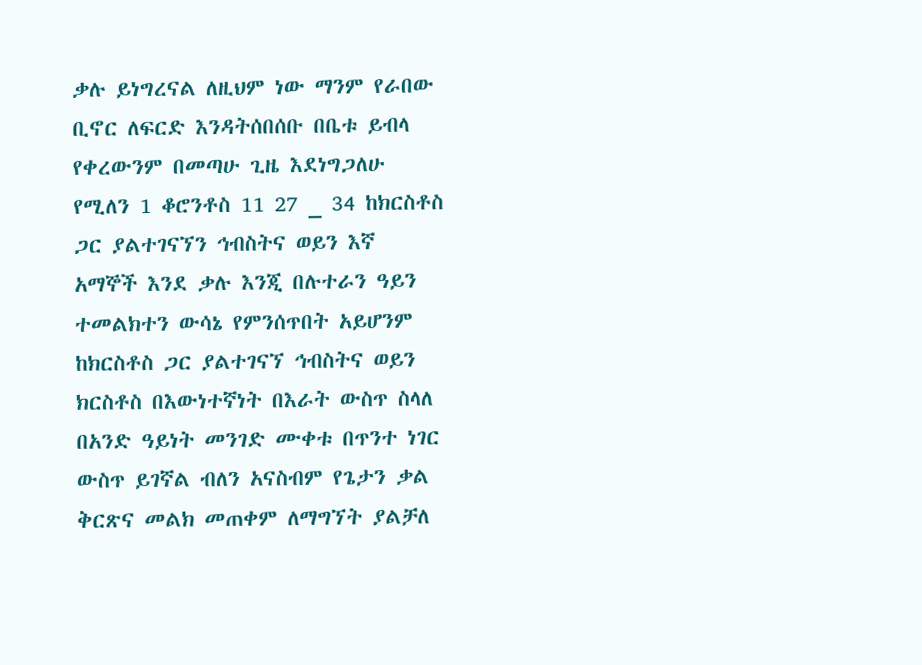ቃሉ ይነግረናል ለዚህም ነው ማንም የራበው ቢኖር ለፍርድ እንዳትሰበሰቡ በቤቱ ይብላ የቀረውንም በመጣሁ ጊዜ እደነግጋለሁ የሚለን 1 ቆሮንቶስ 11 27 _ 34 ከክርስቶስ ጋር ያልተገናኘን ኅብስትና ወይን እኛ አማኞች እንደ ቃሉ እንጂ በሉተራን ዓይን ተመልክተን ውሳኔ የምንሰጥበት አይሆንም ከክርስቶስ ጋር ያልተገናኘ ኅብስትና ወይን ክርስቶስ በእውነተኛነት በእራት ውስጥ ስላለ በአንድ ዓይነት መንገድ ሙቀቱ በጥንተ ነገር ውስጥ ይገኛል ብለን አናስብም የጌታን ቃል ቅርጽና መልክ መጠቀም ለማግኘት ያልቻለ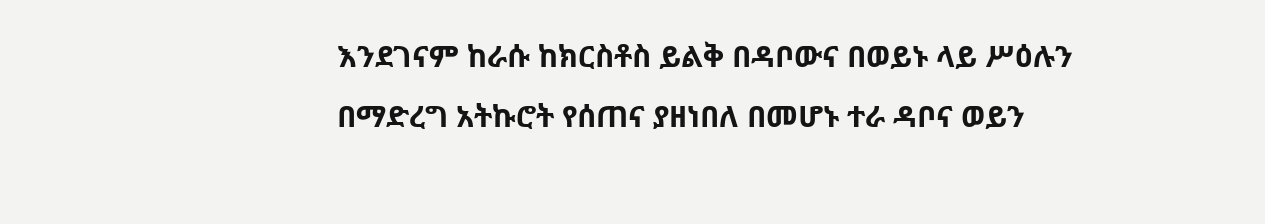እንደገናም ከራሱ ከክርስቶስ ይልቅ በዳቦውና በወይኑ ላይ ሥዕሉን በማድረግ አትኩሮት የሰጠና ያዘነበለ በመሆኑ ተራ ዳቦና ወይን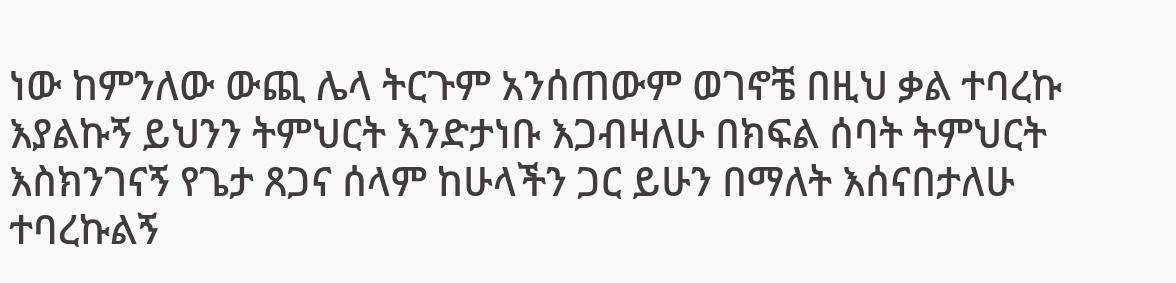ነው ከምንለው ውጪ ሌላ ትርጉም አንሰጠውም ወገኖቼ በዚህ ቃል ተባረኩ እያልኩኝ ይህንን ትምህርት እንድታነቡ እጋብዛለሁ በክፍል ሰባት ትምህርት እስክንገናኝ የጌታ ጸጋና ሰላም ከሁላችን ጋር ይሁን በማለት እሰናበታለሁ ተባረኩልኝ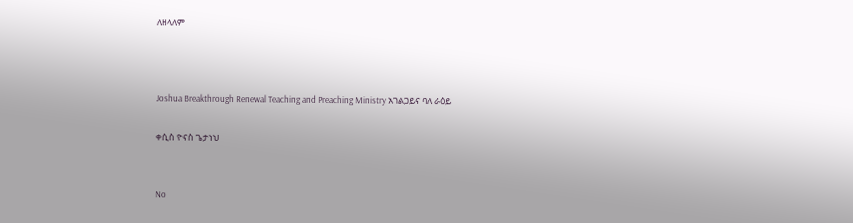ለዘላለም



Joshua Breakthrough Renewal Teaching and Preaching Ministry አገልጋይና ባለ ራዕይ

ቀሲስ ዮናስ ጌታነህ


No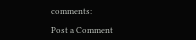comments:

Post a Comment